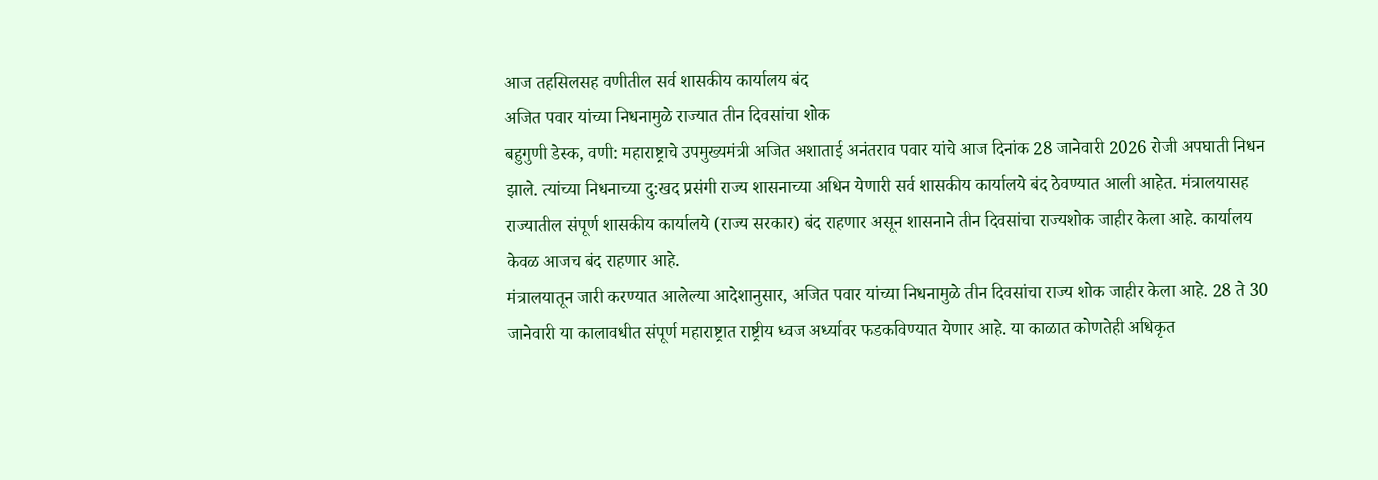आज तहसिलसह वणीतील सर्व शासकीय कार्यालय बंद
अजित पवार यांच्या निधनामुळे राज्यात तीन दिवसांचा शोक
बहुगुणी डेस्क, वणी: महाराष्ट्राचे उपमुख्यमंत्री अजित अशाताई अनंतराव पवार यांचे आज दिनांक 28 जानेवारी 2026 रोजी अपघाती निधन झाले. त्यांच्या निधनाच्या दु:खद प्रसंगी राज्य शासनाच्या अधिन येणारी सर्व शासकीय कार्यालये बंद ठेवण्यात आली आहेत. मंत्रालयासह राज्यातील संपूर्ण शासकीय कार्यालये (राज्य सरकार) बंद राहणार असून शासनाने तीन दिवसांचा राज्यशोक जाहीर केला आहे. कार्यालय केवळ आजच बंद राहणार आहे.
मंत्रालयातून जारी करण्यात आलेल्या आदेशानुसार, अजित पवार यांच्या निधनामुळे तीन दिवसांचा राज्य शोक जाहीर केला आहे. 28 ते 30 जानेवारी या कालावधीत संपूर्ण महाराष्ट्रात राष्ट्रीय ध्वज अर्ध्यावर फडकविण्यात येणार आहे. या काळात कोणतेही अधिकृत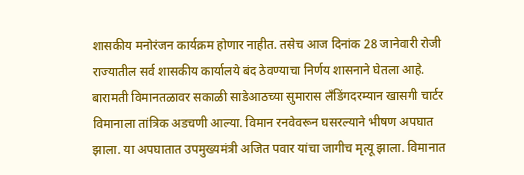शासकीय मनोरंजन कार्यक्रम होणार नाहीत. तसेच आज दिनांक 28 जानेवारी रोजी राज्यातील सर्व शासकीय कार्यालये बंद ठेवण्याचा निर्णय शासनाने घेतला आहे.
बारामती विमानतळावर सकाळी साडेआठच्या सुमारास लँडिंगदरम्यान खासगी चार्टर विमानाला तांत्रिक अडचणी आल्या. विमान रनवेवरून घसरल्याने भीषण अपघात झाला. या अपघातात उपमुख्यमंत्री अजित पवार यांचा जागीच मृत्यू झाला. विमानात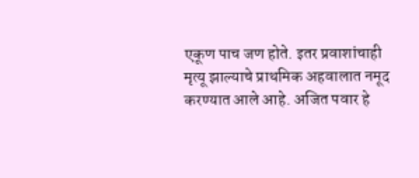एकूण पाच जण होते. इतर प्रवाशांचाही मृत्यू झाल्याचे प्राथमिक अहवालात नमूद करण्यात आले आहे. अजित पवार हे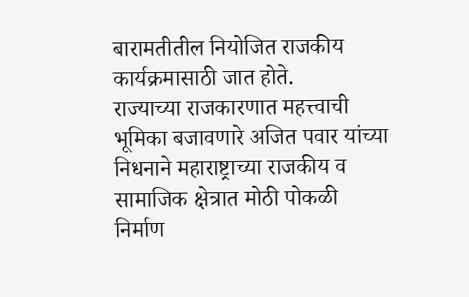बारामतीतील नियोजित राजकीय कार्यक्रमासाठी जात होते.
राज्याच्या राजकारणात महत्त्वाची भूमिका बजावणारे अजित पवार यांच्या निधनाने महाराष्ट्राच्या राजकीय व सामाजिक क्षेत्रात मोठी पोकळी निर्माण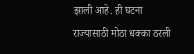झाली आहे. ही घटना राज्यासाठी मोठा धक्का ठरली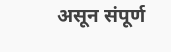असून संपूर्ण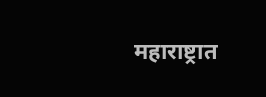महाराष्ट्रात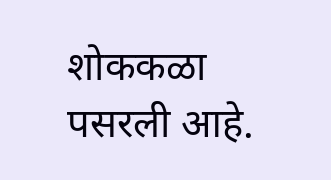शोककळा पसरली आहे.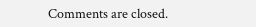Comments are closed.